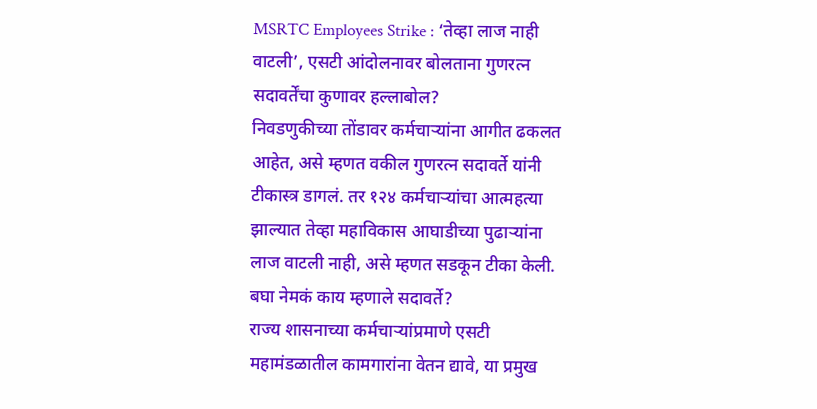MSRTC Employees Strike : ‘तेव्हा लाज नाही वाटली’, एसटी आंदोलनावर बोलताना गुणरत्न सदावर्तेंचा कुणावर हल्लाबोल?
निवडणुकीच्या तोंडावर कर्मचाऱ्यांना आगीत ढकलत आहेत, असे म्हणत वकील गुणरत्न सदावर्ते यांनी टीकास्त्र डागलं. तर १२४ कर्मचाऱ्यांचा आत्महत्या झाल्यात तेव्हा महाविकास आघाडीच्या पुढाऱ्यांना लाज वाटली नाही, असे म्हणत सडकून टीका केली. बघा नेमकं काय म्हणाले सदावर्ते?
राज्य शासनाच्या कर्मचाऱ्यांप्रमाणे एसटी महामंडळातील कामगारांना वेतन द्यावे, या प्रमुख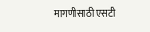मागणीसाठी एसटी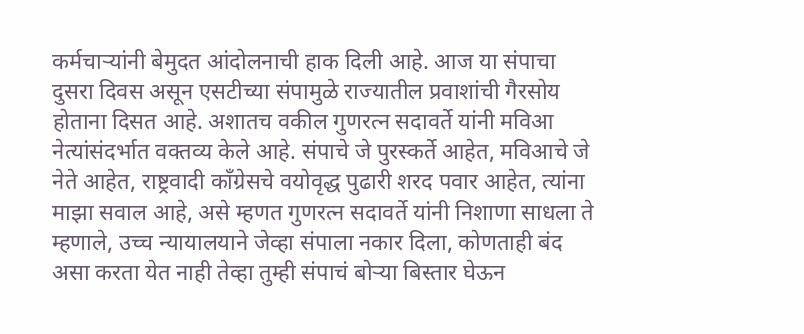कर्मचाऱ्यांनी बेमुदत आंदोलनाची हाक दिली आहे. आज या संपाचा दुसरा दिवस असून एसटीच्या संपामुळे राज्यातील प्रवाशांची गैरसोय होताना दिसत आहे. अशातच वकील गुणरत्न सदावर्ते यांनी मविआ नेत्यांसंदर्भात वक्तव्य केले आहे. संपाचे जे पुरस्कर्ते आहेत, मविआचे जे नेते आहेत, राष्ट्रवादी काँग्रेसचे वयोवृद्ध पुढारी शरद पवार आहेत, त्यांना माझा सवाल आहे, असे म्हणत गुणरत्न सदावर्ते यांनी निशाणा साधला ते म्हणाले, उच्च न्यायालयाने जेव्हा संपाला नकार दिला, कोणताही बंद असा करता येत नाही तेव्हा तुम्ही संपाचं बोऱ्या बिस्तार घेऊन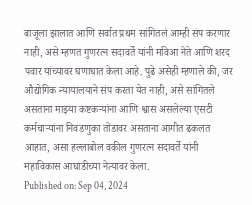बाजूला झालात आणि सर्वात प्रथम सांगितलं आम्ही संप करणार नाही, असे म्हणत गुणरत्न सदावर्ते यांनी मविआ नेते आणि शरद पवार यांच्यावर घणाघात केला आहे. पुढे असेही म्हणाले की, जर औद्योगिक न्यायालयाने संप करता येत नाही, असे सांगितले असताना माझ्या कष्टकऱ्यांना आणि श्वास असलेल्या एसटी कर्मचाऱ्यांना निवडणुका तोंडावर असताना आगीत ढकलत आहात, असा हल्लाबोल वकील गुणरत्न सदावर्ते यांनी महाविकास आघाडीच्या नेत्यावर केला.
Published on: Sep 04, 2024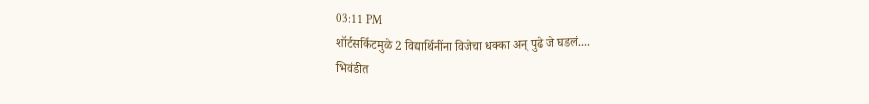03:11 PM
शॉर्टसर्किटमुळे 2 विद्यार्थिनींना विजेचा धक्का अन् पुढे जे घडलं....
भिवंडीत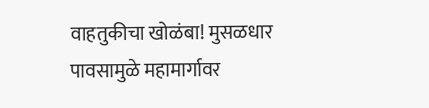वाहतुकीचा खोळंबा! मुसळधार पावसामुळे महामार्गावर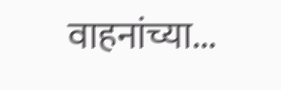वाहनांच्या...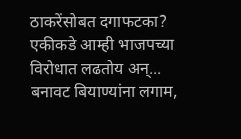ठाकरेंसोबत दगाफटका? एकीकडे आम्ही भाजपच्या विरोधात लढतोय अन्...
बनावट बियाण्यांना लगाम,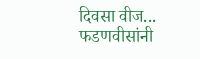दिवसा वीज... फडणवीसांनी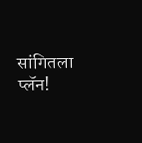सांगितला प्लॅन!